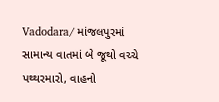Vadodara/ માંજલપુરમાં સામાન્ય વાતમાં બે જૂથો વચ્ચે પથ્થરમારો, વાહનો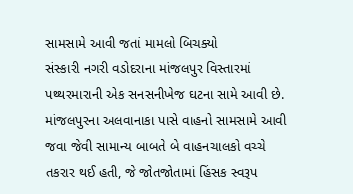સામસામે આવી જતાં મામલો બિચક્યો
સંસ્કારી નગરી વડોદરાના માંજલપુર વિસ્તારમાં પથ્થરમારાની એક સનસનીખેજ ઘટના સામે આવી છે. માંજલપુરના અલવાનાકા પાસે વાહનો સામસામે આવી જવા જેવી સામાન્ય બાબતે બે વાહનચાલકો વચ્ચે તકરાર થઈ હતી, જે જોતજોતામાં હિંસક સ્વરૂપ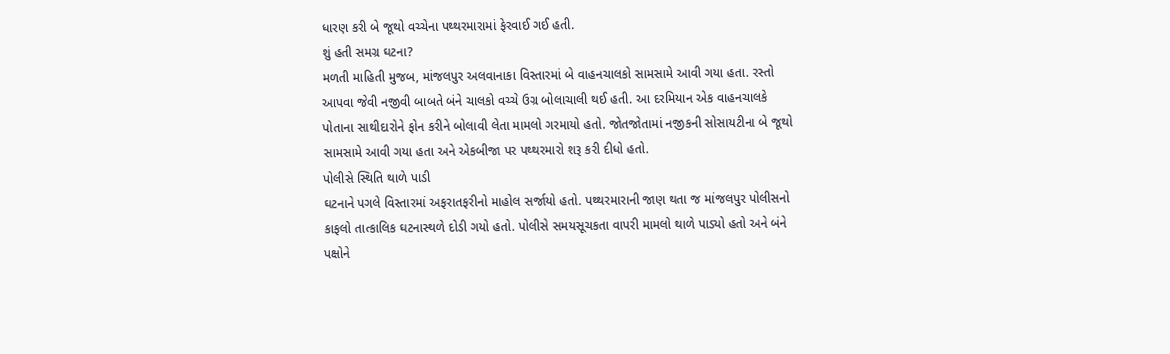ધારણ કરી બે જૂથો વચ્ચેના પથ્થરમારામાં ફેરવાઈ ગઈ હતી.
શું હતી સમગ્ર ઘટના?
મળતી માહિતી મુજબ, માંજલપુર અલવાનાકા વિસ્તારમાં બે વાહનચાલકો સામસામે આવી ગયા હતા. રસ્તો આપવા જેવી નજીવી બાબતે બંને ચાલકો વચ્ચે ઉગ્ર બોલાચાલી થઈ હતી. આ દરમિયાન એક વાહનચાલકે પોતાના સાથીદારોને ફોન કરીને બોલાવી લેતા મામલો ગરમાયો હતો. જોતજોતામાં નજીકની સોસાયટીના બે જૂથો સામસામે આવી ગયા હતા અને એકબીજા પર પથ્થરમારો શરૂ કરી દીધો હતો.
પોલીસે સ્થિતિ થાળે પાડી
ઘટનાને પગલે વિસ્તારમાં અફરાતફરીનો માહોલ સર્જાયો હતો. પથ્થરમારાની જાણ થતા જ માંજલપુર પોલીસનો કાફલો તાત્કાલિક ઘટનાસ્થળે દોડી ગયો હતો. પોલીસે સમયસૂચકતા વાપરી મામલો થાળે પાડ્યો હતો અને બંને પક્ષોને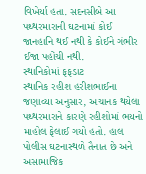વિખેર્યા હતા. સદનસીબે આ પથ્થરમારાની ઘટનામાં કોઈ જાનહાનિ થઈ નથી કે કોઈને ગંભીર ઈજા પહોંચી નથી.
સ્થાનિકોમાં ફફડાટ
સ્થાનિક રહીશ હરીશભાઈના જણાવ્યા અનુસાર, અચાનક થયેલા પથ્થરમારાને કારણે રહીશોમાં ભયનો માહોલ ફેલાઈ ગયો હતો. હાલ પોલીસ ઘટનાસ્થળે તૈનાત છે અને અસામાજિક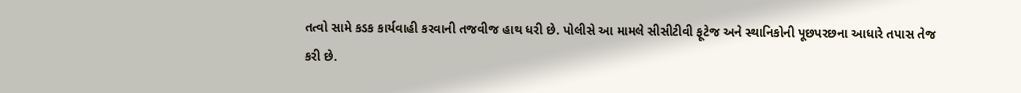તત્વો સામે કડક કાર્યવાહી કરવાની તજવીજ હાથ ધરી છે. પોલીસે આ મામલે સીસીટીવી ફૂટેજ અને સ્થાનિકોની પૂછપરછના આધારે તપાસ તેજ કરી છે.